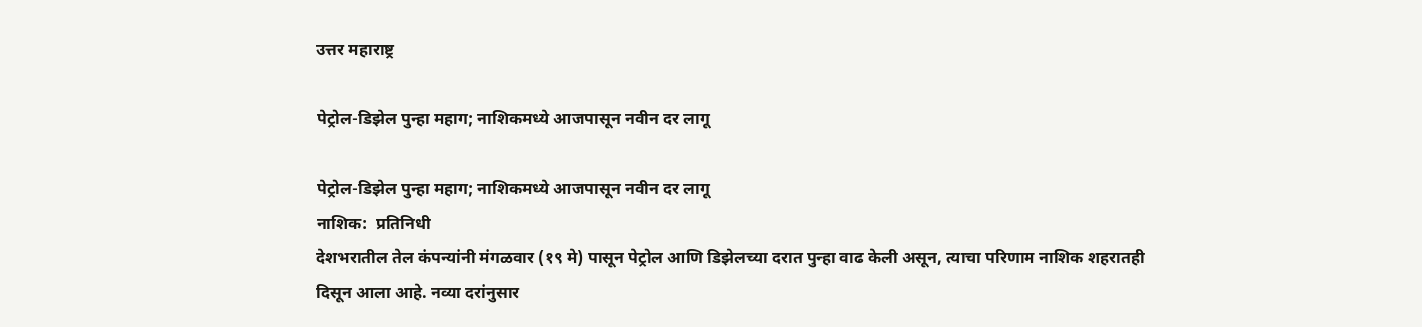उत्तर महाराष्ट्र

पेट्रोल-डिझेल पुन्हा महाग; नाशिकमध्ये आजपासून नवीन दर लागू

पेट्रोल-डिझेल पुन्हा महाग; नाशिकमध्ये आजपासून नवीन दर लागू
नाशिक:  प्रतिनिधी
देशभरातील तेल कंपन्यांनी मंगळवार (१९ मे) पासून पेट्रोल आणि डिझेलच्या दरात पुन्हा वाढ केली असून, त्याचा परिणाम नाशिक शहरातही दिसून आला आहे. नव्या दरांनुसार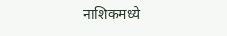नाशिकमध्ये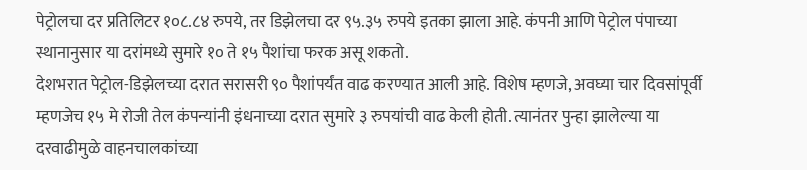पेट्रोलचा दर प्रतिलिटर १०८.८४ रुपये, तर डिझेलचा दर ९५.३५ रुपये इतका झाला आहे. कंपनी आणि पेट्रोल पंपाच्या स्थानानुसार या दरांमध्ये सुमारे १० ते १५ पैशांचा फरक असू शकतो.
देशभरात पेट्रोल-डिझेलच्या दरात सरासरी ९० पैशांपर्यंत वाढ करण्यात आली आहे. विशेष म्हणजे, अवघ्या चार दिवसांपूर्वी म्हणजेच १५ मे रोजी तेल कंपन्यांनी इंधनाच्या दरात सुमारे ३ रुपयांची वाढ केली होती. त्यानंतर पुन्हा झालेल्या या दरवाढीमुळे वाहनचालकांच्या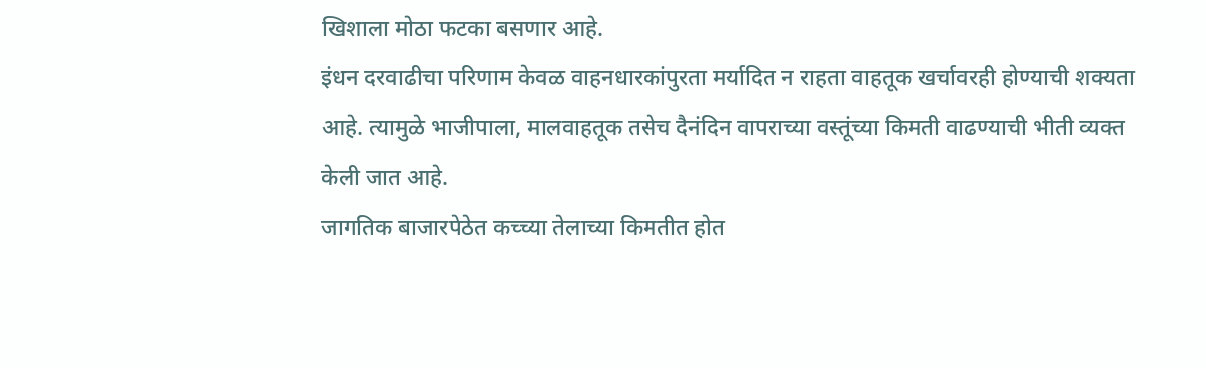खिशाला मोठा फटका बसणार आहे.
इंधन दरवाढीचा परिणाम केवळ वाहनधारकांपुरता मर्यादित न राहता वाहतूक खर्चावरही होण्याची शक्यता आहे. त्यामुळे भाजीपाला, मालवाहतूक तसेच दैनंदिन वापराच्या वस्तूंच्या किमती वाढण्याची भीती व्यक्त केली जात आहे.
जागतिक बाजारपेठेत कच्च्या तेलाच्या किमतीत होत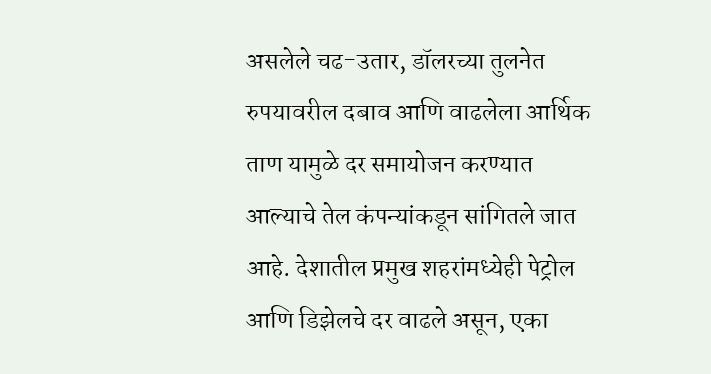असलेले चढ-उतार, डॉलरच्या तुलनेत रुपयावरील दबाव आणि वाढलेला आर्थिक ताण यामुळे दर समायोजन करण्यात आल्याचे तेल कंपन्यांकडून सांगितले जात आहे. देशातील प्रमुख शहरांमध्येही पेट्रोल आणि डिझेलचे दर वाढले असून, एका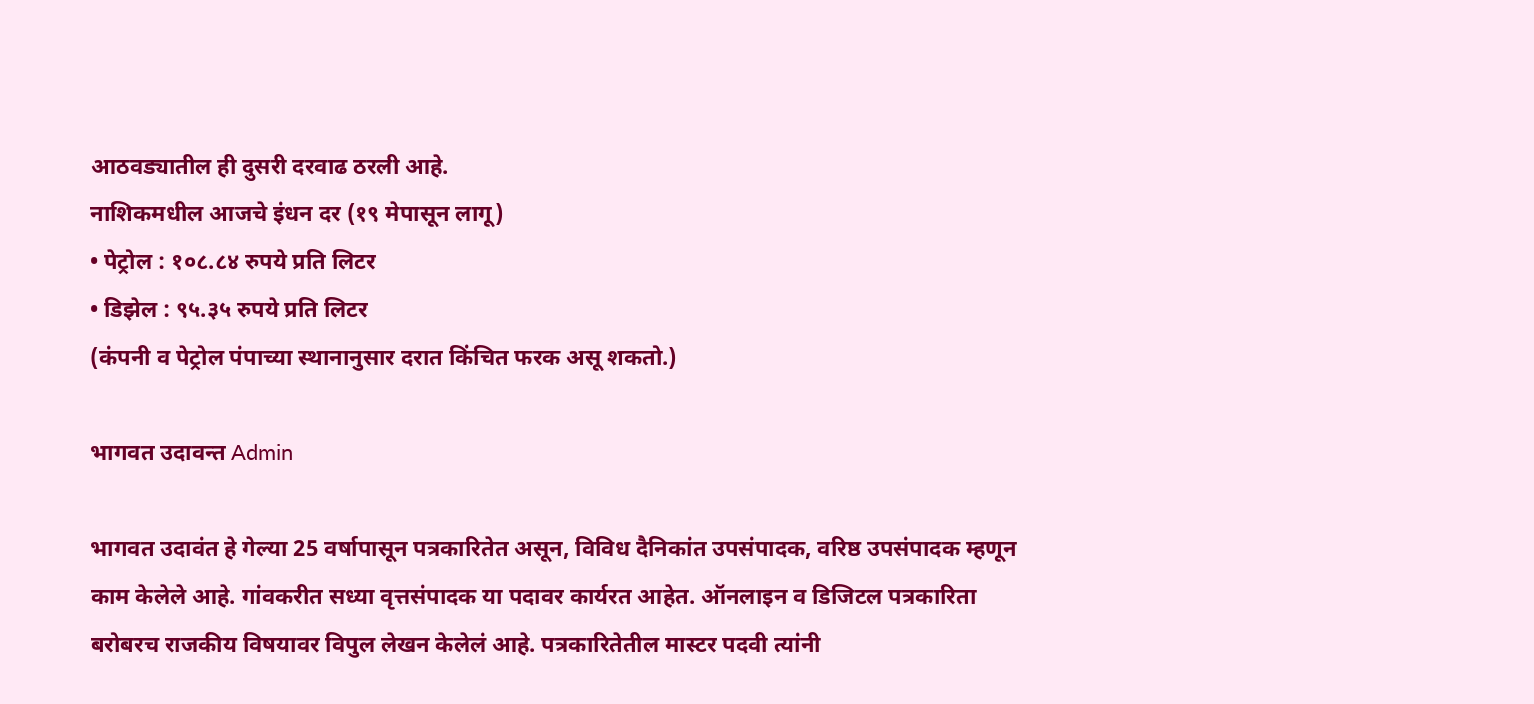आठवड्यातील ही दुसरी दरवाढ ठरली आहे.
नाशिकमधील आजचे इंधन दर (१९ मेपासून लागू)
• पेट्रोल : १०८.८४ रुपये प्रति लिटर
• डिझेल : ९५.३५ रुपये प्रति लिटर
(कंपनी व पेट्रोल पंपाच्या स्थानानुसार दरात किंचित फरक असू शकतो.)

भागवत उदावन्त Admin

भागवत उदावंत हे गेल्या 25 वर्षापासून पत्रकारितेत असून, विविध दैनिकांत उपसंपादक, वरिष्ठ उपसंपादक म्हणून काम केलेले आहे. गांवकरीत सध्या वृत्तसंपादक या पदावर कार्यरत आहेत. ऑनलाइन व डिजिटल पत्रकारिता बरोबरच राजकीय विषयावर विपुल लेखन केलेलं आहे. पत्रकारितेतील मास्टर पदवी त्यांनी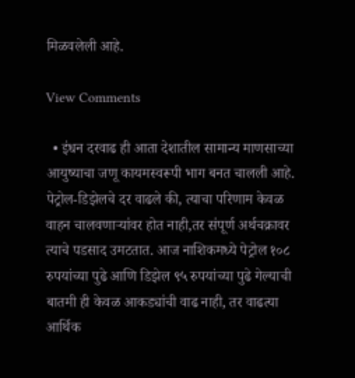मिळवलेली आहे.

View Comments

  • इंधन दरवाढ ही आता देशातील सामान्य माणसाच्या आयुष्याचा जणू कायमस्वरूपी भाग बनत चालली आहे. पेट्रोल-डिझेलचे दर वाढले की, त्याचा परिणाम केवळ वाहन चालवणाऱ्यांवर होत नाही,तर संपूर्ण अर्थचक्रावर त्याचे पडसाद उमटतात. आज नाशिकमध्ये पेट्रोल १०८ रुपयांच्या पुढे आणि डिझेल ९५ रुपयांच्या पुढे गेल्याची बातमी ही केवळ आकड्यांची वाढ नाही, तर वाढत्या आर्थिक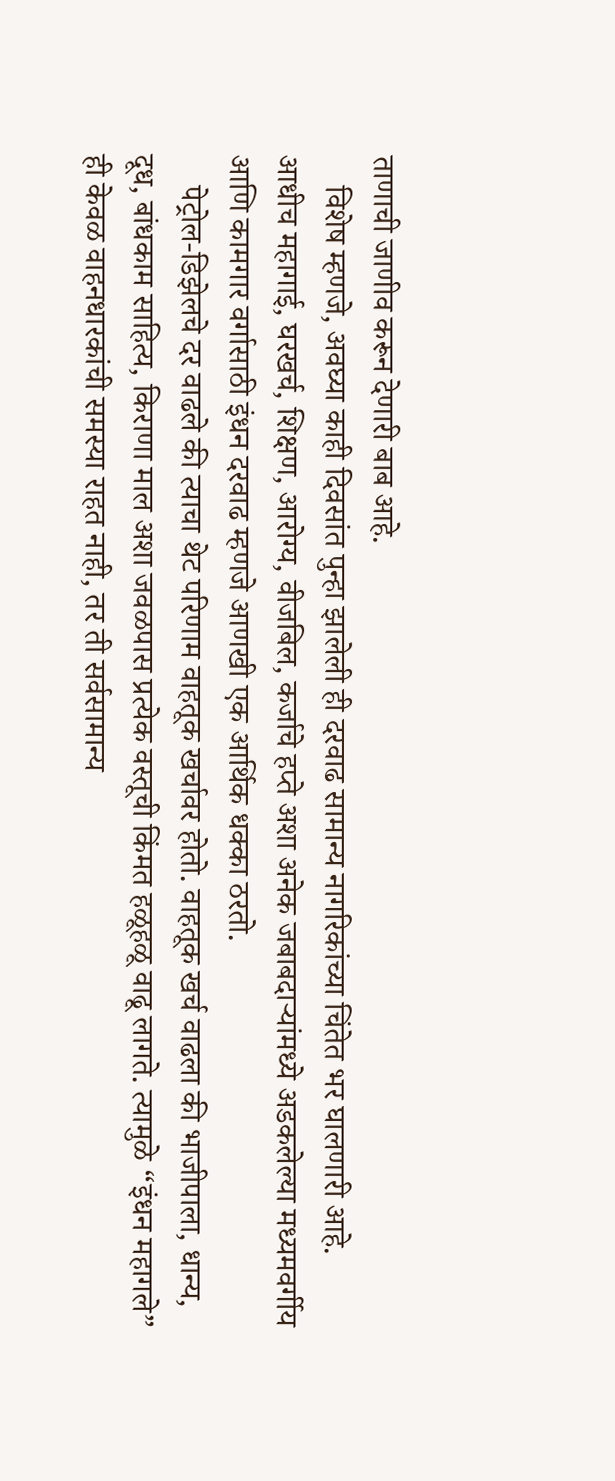ताणाची जाणीव करून देणारी बाब आहे.
    विशेष म्हणजे, अवघ्या काही दिवसांत पुन्हा झालेली ही दरवाढ सामान्य नागरिकांच्या चिंतेत भर घालणारी आहे. आधीच महागाई, घरखर्च, शिक्षण, आरोग्य, वीजबिल, कर्जाचे हप्ते अशा अनेक जबाबदाऱ्यांमध्ये अडकलेल्या मध्यमवर्गीय आणि कामगार वर्गासाठी इंधन दरवाढ म्हणजे आणखी एक आर्थिक धक्का ठरतो.
    पेट्रोल-डिझेलचे दर वाढले की त्याचा थेट परिणाम वाहतूक खर्चावर होतो. वाहतूक खर्च वाढला की भाजीपाला, धान्य, दूध, बांधकाम साहित्य, किराणा माल अशा जवळपास प्रत्येक वस्तूची किंमत हळूहळू वाढू लागते. त्यामुळे “इंधन महागले” ही केवळ वाहनधारकांची समस्या राहत नाही, तर ती सर्वसामान्य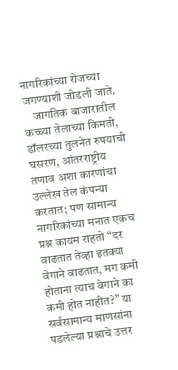नागरिकांच्या रोजच्या जगण्याशी जोडली जाते.
    जागतिक बाजारातील कच्च्या तेलाच्या किमती, डॉलरच्या तुलनेत रुपयाची घसरण, आंतरराष्ट्रीय तणाव अशा कारणांचा उल्लेख तेल कंपन्या करतात; पण सामान्य नागरिकांच्या मनात एकच प्रश्न कायम राहतो “दर वाढतात तेव्हा इतक्या वेगाने वाढतात, मग कमी होताना त्याच वेगाने का कमी होत नाहीत?” या सर्वसामान्य माणसांना पडलेल्या प्रश्नाचे उत्तर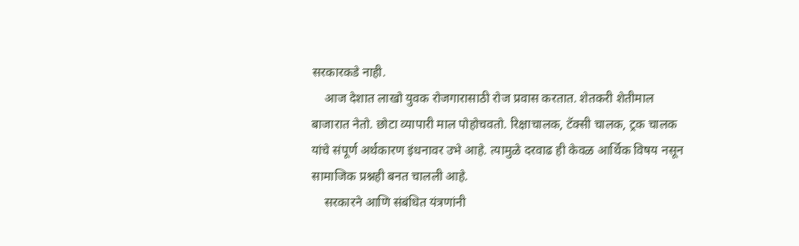सरकारकडे नाही.
    आज देशात लाखो युवक रोजगारासाठी रोज प्रवास करतात. शेतकरी शेतीमाल बाजारात नेतो. छोटा व्यापारी माल पोहोचवतो. रिक्षाचालक, टॅक्सी चालक, ट्रक चालक यांचे संपूर्ण अर्थकारण इंधनावर उभे आहे. त्यामुळे दरवाढ ही केवळ आर्थिक विषय नसून सामाजिक प्रश्नही बनत चालली आहे.
    सरकारने आणि संबंधित यंत्रणांनी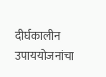दीर्घकालीन उपाययोजनांचा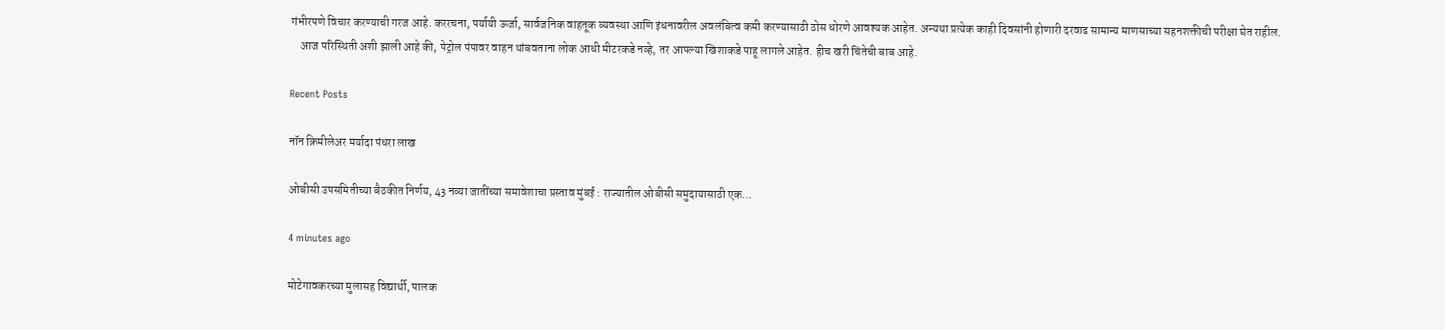गंभीरपणे विचार करण्याची गरज आहे. कररचना, पर्यायी ऊर्जा, सार्वजनिक वाहतूक व्यवस्था आणि इंधनावरील अवलंबित्व कमी करण्यासाठी ठोस धोरणे आवश्यक आहेत. अन्यथा प्रत्येक काही दिवसांनी होणारी दरवाढ सामान्य माणसाच्या सहनशक्तीची परीक्षा घेत राहील.
    आज परिस्थिती अशी झाली आहे की, पेट्रोल पंपावर वाहन थांबवताना लोक आधी मीटरकडे नव्हे, तर आपल्या खिशाकडे पाहू लागले आहेत. हीच खरी चिंतेची बाब आहे.

Recent Posts

नॉन क्रिमीलेअर मर्यादा पंधरा लाख

ओबीसी उपसमितीच्या बैठकीत निर्णय, 43 नव्या जातींच्या समावेशाचा प्रस्ताव मुंबई : राज्यातील ओबीसी समुदायासाठी एक…

4 minutes ago

मोटेगावकरच्या मुलासह विद्यार्थी, पालक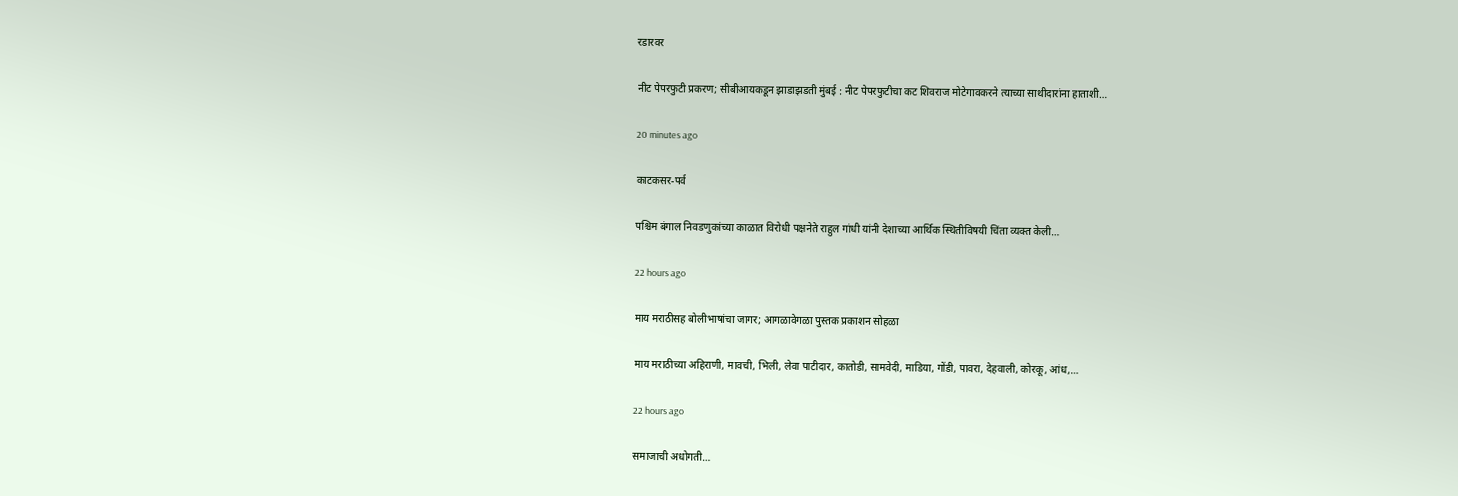रडारवर

नीट पेपरफुटी प्रकरण; सीबीआयकडून झाडाझडती मुंबई : नीट पेपरफुटीचा कट शिवराज मोटेगावकरने त्याच्या साथीदारांना हाताशी…

20 minutes ago

काटकसर-पर्व

पश्चिम बंगाल निवडणुकांच्या काळात विरोधी पक्षनेते राहुल गांधी यांनी देशाच्या आर्थिक स्थितीविषयी चिंता व्यक्त केली…

22 hours ago

माय मराठीसह बोलीभाषांचा जागर; आगळावेगळा पुस्तक प्रकाशन सोहळा

माय मराठीच्या अहिराणी, मावची, भिली, लेवा पाटीदार, कातोडी, सामवेदी, माडिया, गोंडी, पावरा, देहवाली, कोरकू, आंध,…

22 hours ago

समाजाची अधोगती…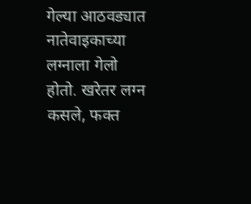गेल्या आठवड्यात नातेवाइकाच्या लग्नाला गेलो होतो. खरेतर लग्न कसले, फक्त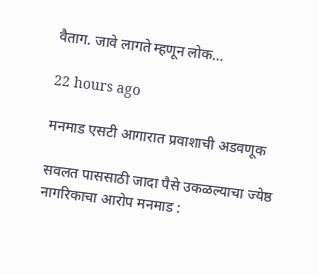वैताग. जावे लागते म्हणून लोक…

22 hours ago

मनमाड एसटी आगारात प्रवाशाची अडवणूक

सवलत पाससाठी जादा पैसे उकळल्याचा ज्येष्ठ नागरिकाचा आरोप मनमाड :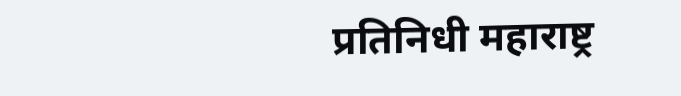प्रतिनिधी महाराष्ट्र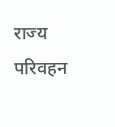राज्य परिवहन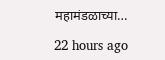महामंडळाच्या…

22 hours ago